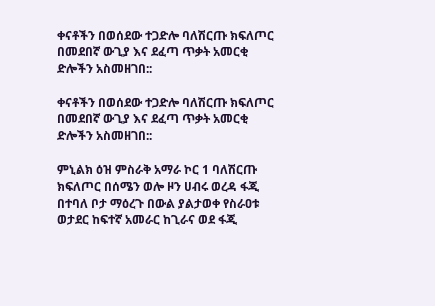ቀናቶችን በወሰደው ተጋድሎ ባለሽርጡ ክፍለጦር በመደበኛ ውጊያ እና ደፈጣ ጥቃት አመርቂ ድሎችን አስመዘገበ::

ቀናቶችን በወሰደው ተጋድሎ ባለሽርጡ ክፍለጦር በመደበኛ ውጊያ እና ደፈጣ ጥቃት አመርቂ ድሎችን አስመዘገበ::

ምኒልክ ዕዝ ምስራቅ አማራ ኮር 1 ባለሽርጡ ክፍለጦር በሰሜን ወሎ ዞን ሀብሩ ወረዳ ፋጂ በተባለ ቦታ ማዕረጉ በውል ያልታወቀ የስራዐቱ ወታደር ከፍተኛ አመራር ከጊራና ወደ ፋጂ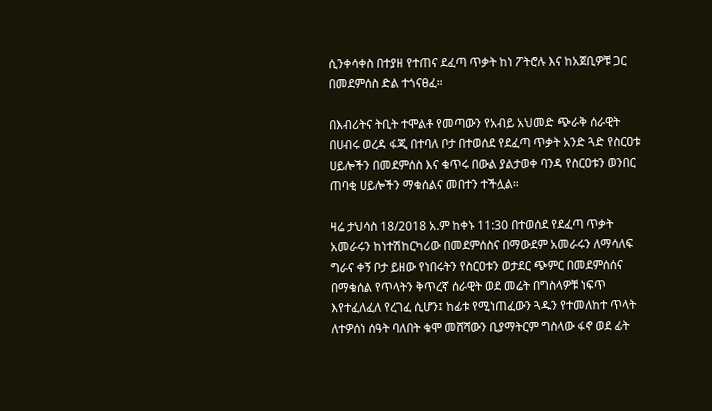ሲንቀሳቀስ በተያዘ የተጠና ደፈጣ ጥቃት ከነ ፖትሮሉ እና ከአጀቢዎቹ ጋር በመደምሰስ ድል ተጎናፀፈ።

በእብሪትና ትቢት ተሞልቶ የመጣውን የአብይ አህመድ ጭራቅ ሰራዊት በሀብሩ ወረዳ ፋጂ በተባለ ቦታ በተወሰደ የደፈጣ ጥቃት አንድ ጓድ የስርዐቱ ሀይሎችን በመደምሰስ እና ቁጥሩ በውል ያልታወቀ ባንዳ የስርዐቱን ወንበር ጠባቂ ሀይሎችን ማቁሰልና መበተን ተችሏል።

ዛሬ ታህሳስ 18/2018 አ.ም ከቀኑ 11:30 በተወሰደ የደፈጣ ጥቃት አመራሩን ከነተሽከርካሪው በመደምሰስና በማውደም አመራሩን ለማሳለፍ ግራና ቀኝ ቦታ ይዘው የነበሩትን የስርዐቱን ወታደር ጭምር በመደምሰሰና በማቁሰል የጥላትን ቅጥረኛ ሰራዊት ወደ መሬት በግስላዎቹ ነፍጥ እየተፈለፈለ የረገፈ ሲሆን፤ ከፊቱ የሚነጠፈውን ጓዱን የተመለከተ ጥላት ለተዎሰነ ሰዓት ባለበት ቁሞ መሸሻውን ቢያማትርም ግስላው ፋኖ ወደ ፊት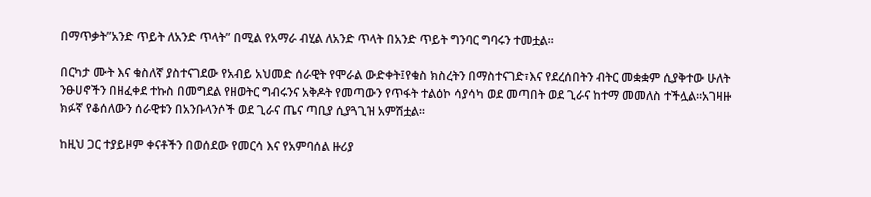በማጥቃት”አንድ ጥይት ለአንድ ጥላት” በሚል የአማራ ብሂል ለአንድ ጥላት በአንድ ጥይት ግንባር ግባሩን ተመቷል።

በርካታ ሙት እና ቁስለኛ ያስተናገደው የአብይ አህመድ ሰራዊት የሞራል ውድቀት፤የቁስ ክስረትን በማስተናገድ፣እና የደረሰበትን ብትር መቋቋም ሲያቅተው ሁለት ንፁሀኖችን በዘፈቀደ ተኩስ በመግደል የዘወትር ግብሩንና አቅዶት የመጣውን የጥፋት ተልዕኮ ሳያሳካ ወደ መጣበት ወደ ጊራና ከተማ መመለስ ተችሏል።አገዛዙ ክፉኛ የቆሰለውን ሰራዊቱን በአንቡላንሶች ወደ ጊራና ጤና ጣቢያ ሲያጓጊዝ አምሽቷል።

ከዚህ ጋር ተያይዞም ቀናቶችን በወሰደው የመርሳ እና የአምባሰል ዙሪያ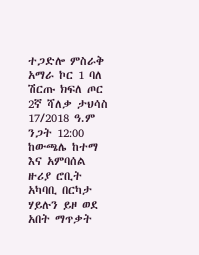ተጋድሎ ምስራቅ አማራ ኮር 1 ባለ ሽርጡ ክፍለ ጦር 2ኛ ሻለቃ ታህሳስ 17/2018 ዓ.ም ንጋት 12:00 ከውጫሌ ከተማ እና አምባሰል ዙሪያ ሮቢት አካባቢ በርካታ ሃይሉን ይዞ ወደ አበት ማጥቃት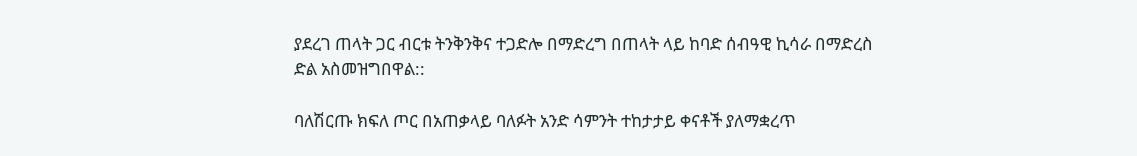ያደረገ ጠላት ጋር ብርቱ ትንቅንቅና ተጋድሎ በማድረግ በጠላት ላይ ከባድ ሰብዓዊ ኪሳራ በማድረስ ድል አስመዝግበዋል::

ባለሽርጡ ክፍለ ጦር በአጠቃላይ ባለፉት አንድ ሳምንት ተከታታይ ቀናቶች ያለማቋረጥ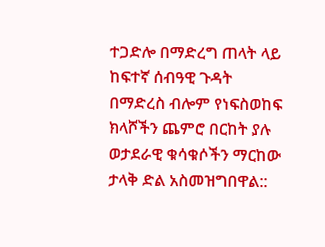ተጋድሎ በማድረግ ጠላት ላይ ከፍተኛ ሰብዓዊ ጉዳት በማድረስ ብሎም የነፍስወከፍ ክላሾችን ጨምሮ በርከት ያሉ ወታደራዊ ቁሳቁሶችን ማርከው ታላቅ ድል አስመዝግበዋል::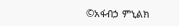©አፋብኃ ምኒልክ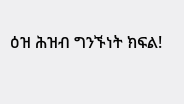ዕዝ ሕዝብ ግንኙነት ክፍል!